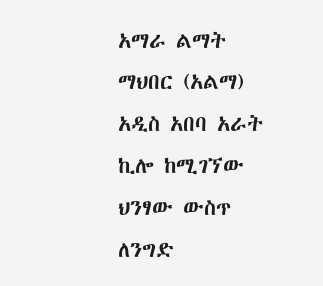አማራ ልማት ማህበር (አልማ) አዲስ አበባ አራት ኪሎ ከሚገኘው ህንፃው ውስጥ ለንግድ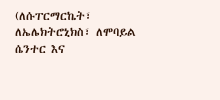(ለሱፐርማርኬት፣ ለኤሌክትሮኒክስ፣ ለሞባይል ሴንተር እና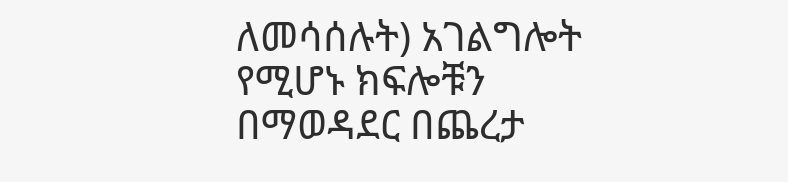ለመሳሰሉት) አገልግሎት የሚሆኑ ክፍሎቹን በማወዳደር በጨረታ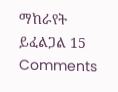ማከራየት ይፈልጋል 15 Comments